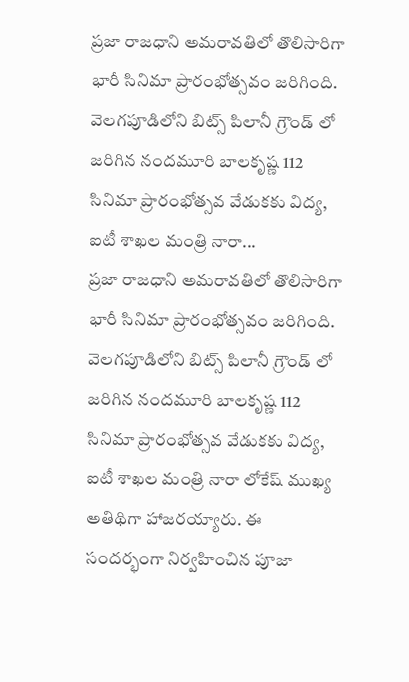ప్రజా రాజధాని అమరావతిలో తొలిసారిగా భారీ సినిమా ప్రారంభోత్సవం జరిగింది. వెలగపూడిలోని బిట్స్ పిలానీ గ్రౌండ్ లో జరిగిన నందమూరి బాలకృష్ణ 112 సినిమా ప్రారంభోత్సవ వేడుకకు విద్య, ఐటీ శాఖల మంత్రి నారా...
ప్రజా రాజధాని అమరావతిలో తొలిసారిగా భారీ సినిమా ప్రారంభోత్సవం జరిగింది. వెలగపూడిలోని బిట్స్ పిలానీ గ్రౌండ్ లో జరిగిన నందమూరి బాలకృష్ణ 112 సినిమా ప్రారంభోత్సవ వేడుకకు విద్య, ఐటీ శాఖల మంత్రి నారా లోకేష్ ముఖ్య అతిథిగా హాజరయ్యారు. ఈ సందర్భంగా నిర్వహించిన పూజా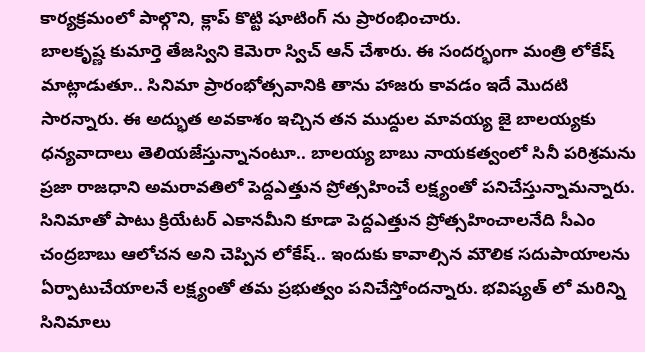కార్యక్రమంలో పాల్గొని, క్లాప్ కొట్టి షూటింగ్ ను ప్రారంభించారు.
బాలకృష్ణ కుమార్తె తేజస్విని కెమెరా స్విచ్ ఆన్ చేశారు. ఈ సందర్భంగా మంత్రి లోకేష్ మాట్లాడుతూ.. సినిమా ప్రారంభోత్సవానికి తాను హాజరు కావడం ఇదే మొదటి సారన్నారు. ఈ అద్భుత అవకాశం ఇచ్చిన తన ముద్దుల మావయ్య జై బాలయ్యకు ధన్యవాదాలు తెలియజేస్తున్నానంటూ.. బాలయ్య బాబు నాయకత్వంలో సినీ పరిశ్రమను ప్రజా రాజధాని అమరావతిలో పెద్దఎత్తున ప్రోత్సహించే లక్ష్యంతో పనిచేస్తున్నామన్నారు.
సినిమాతో పాటు క్రియేటర్ ఎకానమీని కూడా పెద్దఎత్తున ప్రోత్సహించాలనేది సీఎం చంద్రబాబు ఆలోచన అని చెప్పిన లోకేష్.. ఇందుకు కావాల్సిన మౌలిక సదుపాయాలను ఏర్పాటుచేయాలనే లక్ష్యంతో తమ ప్రభుత్వం పనిచేస్తోందన్నారు. భవిష్యత్ లో మరిన్ని సినిమాలు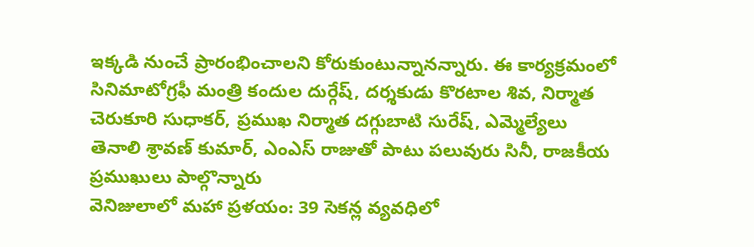ఇక్కడి నుంచే ప్రారంభించాలని కోరుకుంటున్నానన్నారు. ఈ కార్యక్రమంలో సినిమాటోగ్రఫీ మంత్రి కందుల దుర్గేష్, దర్శకుడు కొరటాల శివ, నిర్మాత చెరుకూరి సుధాకర్, ప్రముఖ నిర్మాత దగ్గుబాటి సురేష్, ఎమ్మెల్యేలు తెనాలి శ్రావణ్ కుమార్, ఎంఎస్ రాజుతో పాటు పలువురు సినీ, రాజకీయ ప్రముఖులు పాల్గొన్నారు
వెనిజులాలో మహా ప్రళయం: 39 సెకన్ల వ్యవధిలో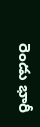రెండు భారీ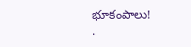భూకంపాలు!
.